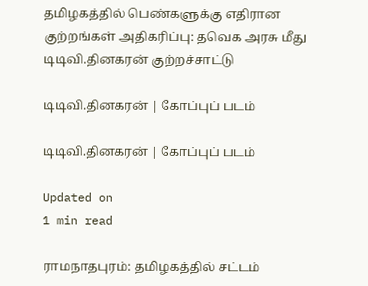தமிழகத்தில் பெண்களுக்கு எதிரான குற்றங்கள் அதிகரிப்பு: தவெக அரசு மீது டிடிவி.தினகரன் குற்றச்சாட்டு

டிடிவி.தினகரன் | கோப்புப் படம்

டிடிவி.தினகரன் | கோப்புப் படம்

Updated on
1 min read

ராமநாதபுரம்: தமிழகத்தில் சட்டம்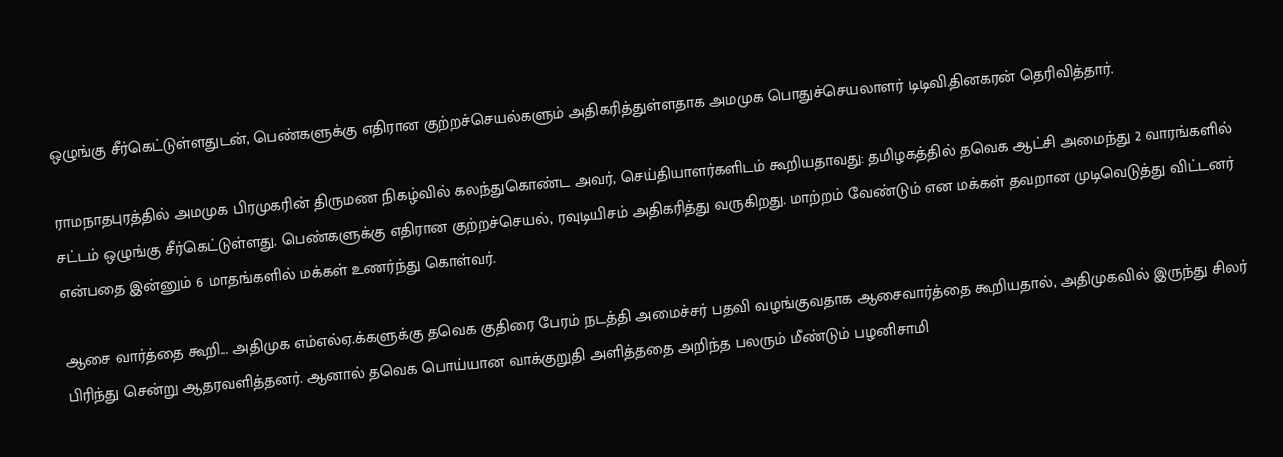ஒழுங்கு சீர்கெட்டுள்ளதுடன், பெண்களுக்கு எதிரான குற்றச்செயல்களும் அதிகரித்துள்ளதாக அமமுக பொதுச்செயலாளர் டிடிவி.தினகரன் தெரிவித்தார்.

ராமநாதபுரத்தில் அமமுக பிரமுகரின் திருமண நிகழ்வில் கலந்துகொண்ட அவர், செய்தியாளர்களிடம் கூறியதாவது: தமிழகத்தில் தவெக ஆட்சி அமைந்து 2 வாரங்களில் சட்டம் ஒழுங்கு சீர்கெட்டுள்ளது. பெண்களுக்கு எதிரான குற்றச்செயல், ரவுடியிசம் அதிகரித்து வருகிறது. மாற்றம் வேண்டும் என மக்கள் தவறான முடிவெடுத்து விட்டனர் என்பதை இன்னும் 6 மாதங்களில் மக்கள் உணர்ந்து கொள்வர்.

ஆசை வார்த்தை கூறி... அதிமுக எம்எல்ஏ.க்களுக்கு தவெக குதிரை பேரம் நடத்தி அமைச்சர் பதவி வழங்குவதாக ஆசைவார்த்தை கூறியதால், அதிமுகவில் இருந்து சிலர் பிரிந்து சென்று ஆதரவளித்தனர். ஆனால் தவெக பொய்யான வாக்குறுதி அளித்ததை அறிந்த பலரும் மீண்டும் பழனிசாமி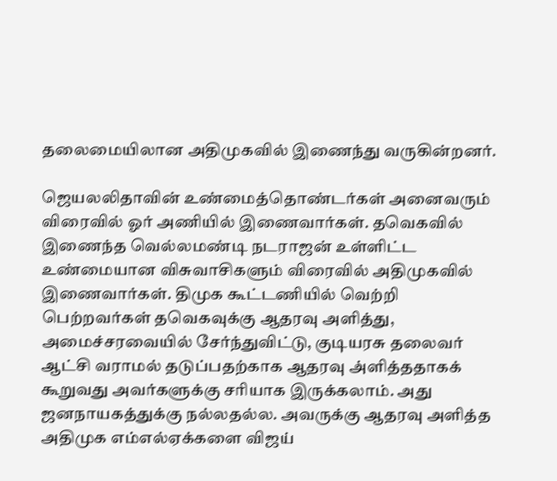தலைமையிலான அதிமுகவில் இணைந்து வருகின்றனர்.

ஜெயலலிதாவின் உண்மைத்தொண்டர்கள் அனைவரும் விரைவில் ஓர் அணியில் இணைவார்கள். தவெகவில் இணைந்த வெல்லமண்டி நடராஜன் உள்ளிட்ட உண்மையான விசுவாசிகளும் விரைவில் அதிமுகவில் இணைவார்கள். திமுக கூட்டணியில் வெற்றி பெற்றவர்கள் தவெகவுக்கு ஆதரவு அளித்து, அமைச்சரவையில் சேர்ந்துவிட்டு, குடியரசு தலைவர் ஆட்சி வராமல் தடுப்பதற்காக ஆதரவு அ்ளித்ததாகக் கூறுவது அவர்களுக்கு சரியாக இருக்கலாம். அது ஜனநாயகத்துக்கு நல்லதல்ல. அவருக்கு ஆதரவு அளித்த அதிமுக எம்எல்ஏக்களை விஜய்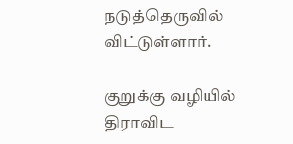நடுத்தெருவில் விட்டுள்ளார்.

குறுக்கு வழியில் திராவிட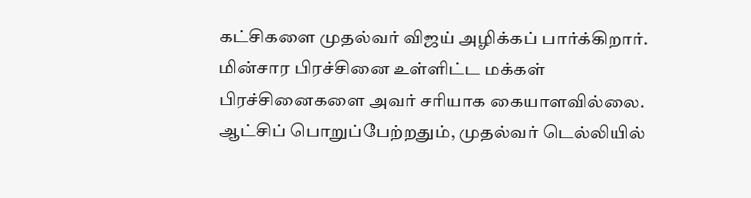கட்சிகளை முதல்வர் விஜய் அழிக்கப் பார்க்கிறார். மின்சார பிரச்சினை உள்ளிட்ட மக்கள் பிரச்சினைகளை அவர் சரியாக கையாளவில்லை. ஆட்சிப் பொறுப்பேற்றதும், முதல்வர் டெல்லியில்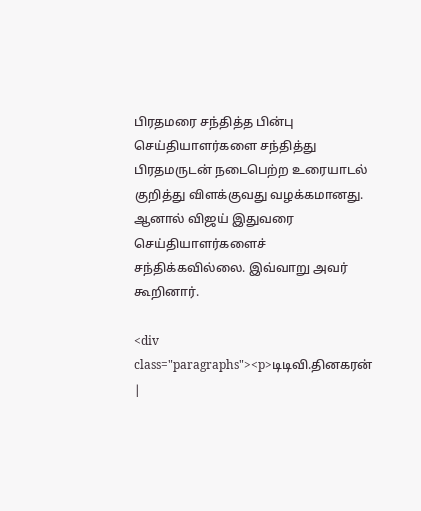பிரதமரை சந்தித்த பின்பு செய்தியாளர்களை சந்தித்து பிரதமருடன் நடைபெற்ற உரையாடல் குறித்து விளக்குவது வழக்கமானது. ஆனால் விஜய் இதுவரை செய்தியாளர்களைச் சந்திக்கவில்லை. இவ்வாறு அவர் கூறினார்.

<div class="paragraphs"><p>டிடிவி.தினகரன் |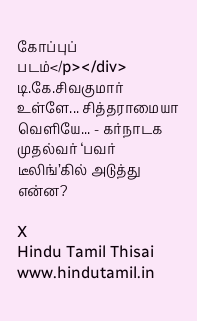கோப்புப் படம்</p></div>
டி.கே.சிவகுமார் உள்ளே... சித்தராமையா வெளியே... - கர்நாடக முதல்வர் ‘பவர் டீலிங்’கில் அடுத்து என்ன?

X
Hindu Tamil Thisai
www.hindutamil.in